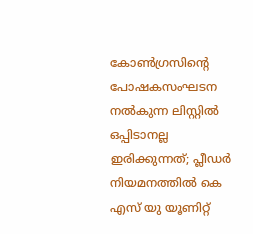കോണ്‍ഗ്രസിന്റെ പോഷകസംഘടന നല്‍കുന്ന ലിസ്റ്റില്‍ ഒപ്പിടാനല്ല ഇരിക്കുന്നത്; പ്ലീഡര്‍ നിയമനത്തില്‍ കെ എസ് യു യൂണിറ്റ്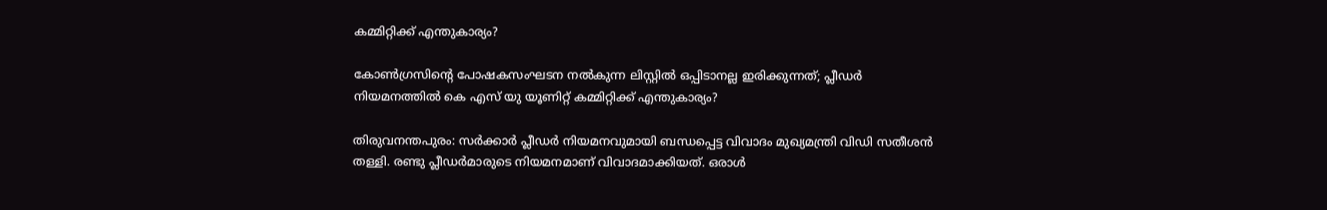കമ്മിറ്റിക്ക് എന്തുകാര്യം?

കോണ്‍ഗ്രസിന്റെ പോഷകസംഘടന നല്‍കുന്ന ലിസ്റ്റില്‍ ഒപ്പിടാനല്ല ഇരിക്കുന്നത്; പ്ലീഡര്‍ നിയമനത്തില്‍ കെ എസ് യു യൂണിറ്റ് കമ്മിറ്റിക്ക് എന്തുകാര്യം?

തിരുവനന്തപുരം: സര്‍ക്കാര്‍ പ്ലീഡര്‍ നിയമനവുമായി ബന്ധപ്പെട്ട വിവാദം മുഖ്യമന്ത്രി വിഡി സതീശന്‍ തള്ളി. രണ്ടു പ്ലീഡര്‍മാരുടെ നിയമനമാണ് വിവാദമാക്കിയത്. ഒരാള്‍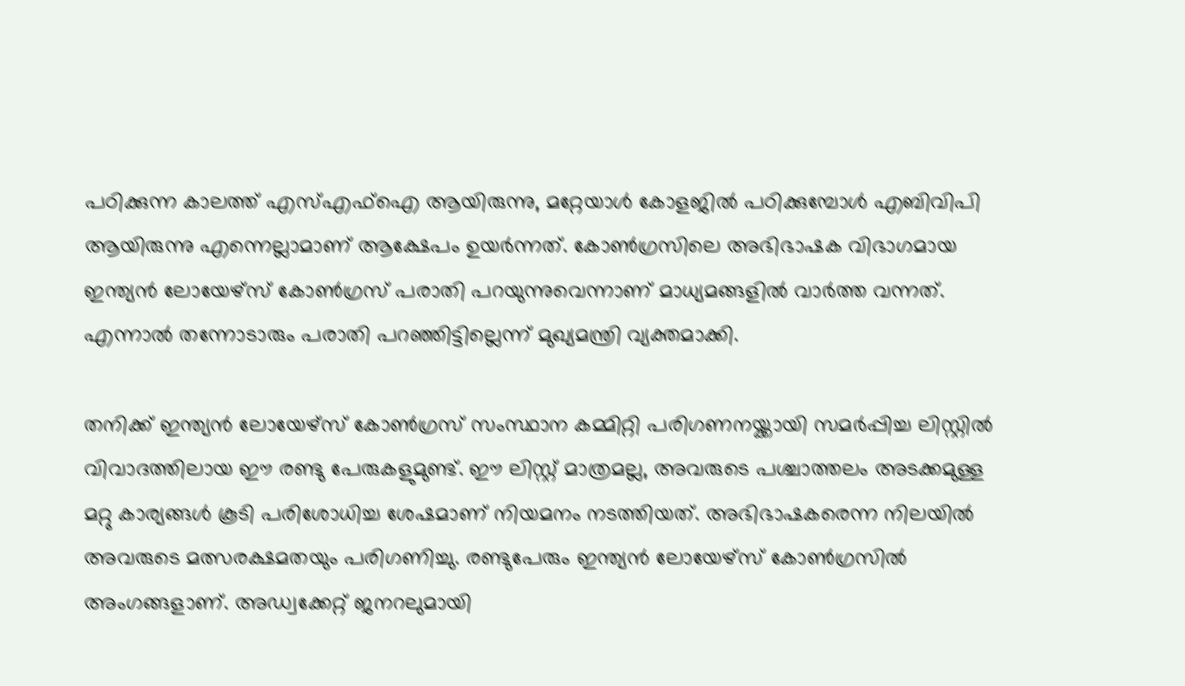പഠിക്കുന്ന കാലത്ത് എസ്എഫ്‌ഐ ആയിരുന്നു, മറ്റേയാള്‍ കോളജില്‍ പഠിക്കുമ്പോള്‍ എബിവിപി ആയിരുന്നു എന്നെല്ലാമാണ് ആക്ഷേപം ഉയര്‍ന്നത്. കോണ്‍ഗ്രസിലെ അഭിഭാഷക വിഭാഗമായ ഇന്ത്യന്‍ ലോയേഴ്‌സ് കോണ്‍ഗ്രസ് പരാതി പറയുന്നുവെന്നാണ് മാധ്യമങ്ങളില്‍ വാര്‍ത്ത വന്നത്. എന്നാല്‍ തന്നോടാരും പരാതി പറഞ്ഞിട്ടില്ലെന്ന് മുഖ്യമന്ത്രി വ്യക്തമാക്കി.

തനിക്ക് ഇന്ത്യന്‍ ലോയേഴ്‌സ് കോണ്‍ഗ്രസ് സംസ്ഥാന കമ്മിറ്റി പരിഗണനയ്ക്കായി സമര്‍പ്പിച്ച ലിസ്റ്റില്‍ വിവാദത്തിലായ ഈ രണ്ടു പേരുകളുമുണ്ട്. ഈ ലിസ്റ്റ് മാത്രമല്ല, അവരുടെ പശ്ചാത്തലം അടക്കമുള്ള മറ്റു കാര്യങ്ങള്‍ കൂടി പരിശോധിച്ച ശേഷമാണ് നിയമനം നടത്തിയത്. അഭിഭാഷകരെന്ന നിലയില്‍ അവരുടെ മത്സരക്ഷമതയും പരിഗണിച്ചു. രണ്ടുപേരും ഇന്ത്യന്‍ ലോയേഴ്‌സ് കോണ്‍ഗ്രസില്‍ അംഗങ്ങളാണ്. അഡ്വക്കേറ്റ് ജനറലുമായി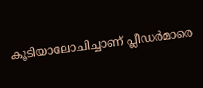കൂടിയാലോചിച്ചാണ് പ്ലീഡര്‍മാരെ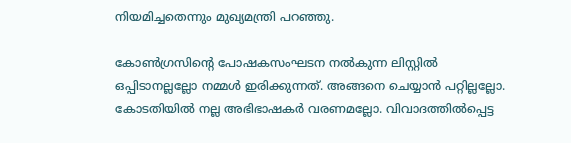നിയമിച്ചതെന്നും മുഖ്യമന്ത്രി പറഞ്ഞു.

കോണ്‍ഗ്രസിന്റെ പോഷകസംഘടന നല്‍കുന്ന ലിസ്റ്റില്‍ ഒപ്പിടാനല്ലല്ലോ നമ്മള്‍ ഇരിക്കുന്നത്. അങ്ങനെ ചെയ്യാന്‍ പറ്റില്ലല്ലോ. കോടതിയില്‍ നല്ല അഭിഭാഷകര്‍ വരണമല്ലോ. വിവാദത്തില്‍പ്പെട്ട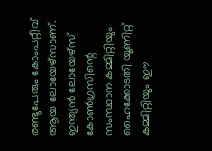രണ്ടുപേരും കോംപറ്റീവ് ആയ ലോയേഴ്‌സാണ്. ഇന്ത്യന്‍ ലോയേഴ്‌സ് കോണ്‍ഗ്രസിന്റെ സംസ്ഥാന കമ്മിറ്റിയും ഹൈക്കോടതി യൂണിറ്റ് കമ്മിറ്റിയും ഈ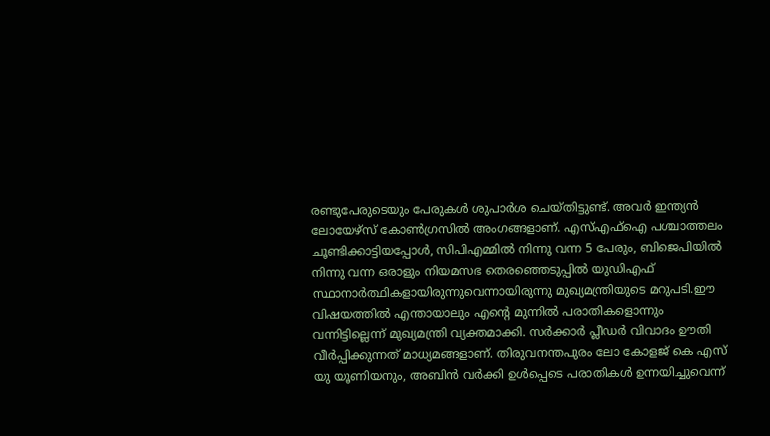രണ്ടുപേരുടെയും പേരുകള്‍ ശുപാര്‍ശ ചെയ്തിട്ടുണ്ട്. അവര്‍ ഇന്ത്യന്‍ ലോയേഴ്‌സ് കോണ്‍ഗ്രസില്‍ അംഗങ്ങളാണ്. എസ്എഫ്‌ഐ പശ്ചാത്തലം ചൂണ്ടിക്കാട്ടിയപ്പോള്‍, സിപിഎമ്മില്‍ നിന്നു വന്ന 5 പേരും, ബിജെപിയില്‍ നിന്നു വന്ന ഒരാളും നിയമസഭ തെരഞ്ഞെടുപ്പില്‍ യുഡിഎഫ് സ്ഥാനാര്‍ത്ഥികളായിരുന്നുവെന്നായിരുന്നു മുഖ്യമന്ത്രിയുടെ മറുപടി.ഈ വിഷയത്തില്‍ എന്തായാലും എന്റെ മുന്നില്‍ പരാതികളൊന്നും വന്നിട്ടില്ലെന്ന് മുഖ്യമന്ത്രി വ്യക്തമാക്കി. സര്‍ക്കാര്‍ പ്ലീഡര്‍ വിവാദം ഊതി വീര്‍പ്പിക്കുന്നത് മാധ്യമങ്ങളാണ്. തിരുവനന്തപുരം ലോ കോളജ് കെ എസ് യു യൂണിയനും, അബിന്‍ വര്‍ക്കി ഉള്‍പ്പെടെ പരാതികള്‍ ഉന്നയിച്ചുവെന്ന്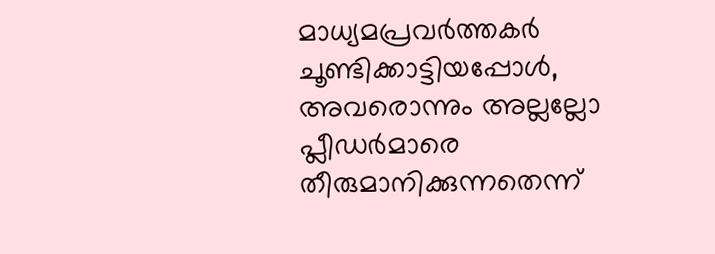മാധ്യമപ്രവര്‍ത്തകര്‍ ചൂണ്ടിക്കാട്ടിയപ്പോള്‍, അവരൊന്നും അല്ലല്ലോ പ്ലീഡര്‍മാരെ തീരുമാനിക്കുന്നതെന്ന്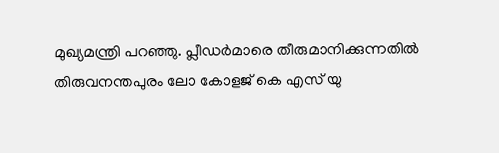മുഖ്യമന്ത്രി പറഞ്ഞു. പ്ലീഡര്‍മാരെ തീരുമാനിക്കുന്നതില്‍ തിരുവനന്തപുരം ലോ കോളജ് കെ എസ് യു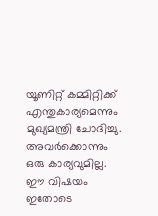യൂണിറ്റ് കമ്മിറ്റിക്ക് എന്തുകാര്യമെന്നും മുഖ്യമന്ത്രി ചോദിച്ചു. അവര്‍ക്കൊന്നും ഒരു കാര്യവുമില്ല. ഈ വിഷയം ഇതോടെ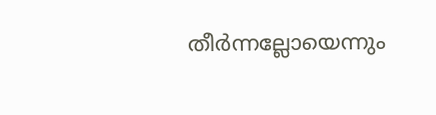തീര്‍ന്നല്ലോയെന്നും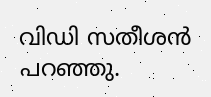വിഡി സതീശന്‍ പറഞ്ഞു.